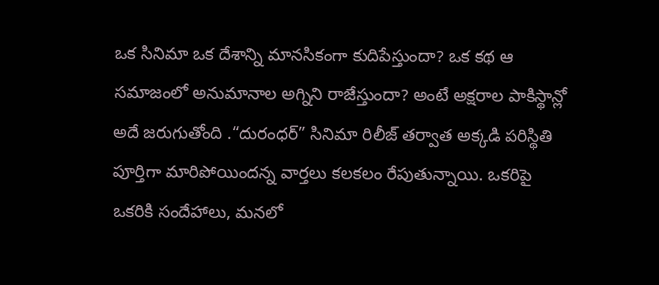ఒక సినిమా ఒక దేశాన్ని మానసికంగా కుదిపేస్తుందా? ఒక కథ ఆ సమాజంలో అనుమానాల అగ్నిని రాజేస్తుందా? అంటే అక్షరాల పాకిస్థాన్లో అదే జరుగుతోంది .“దురంధర్” సినిమా రిలీజ్ తర్వాత అక్కడి పరిస్థితి పూర్తిగా మారిపోయిందన్న వార్తలు కలకలం రేపుతున్నాయి. ఒకరిపై ఒకరికి సందేహాలు, మనలో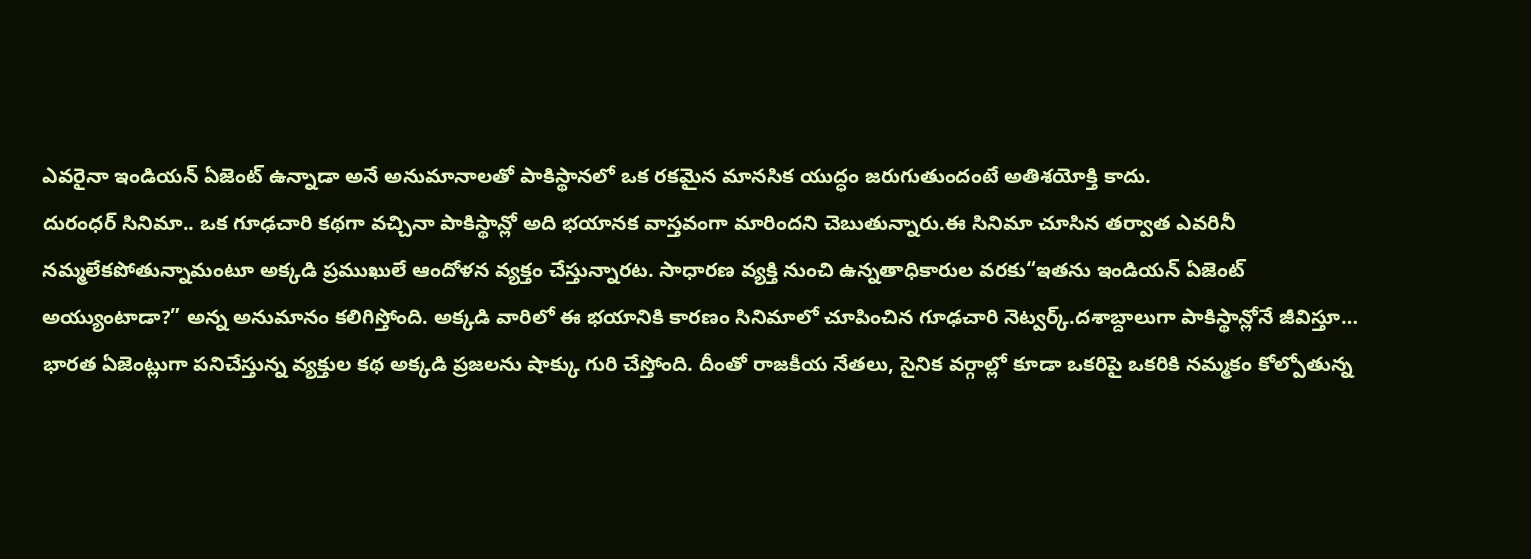ఎవరైనా ఇండియన్ ఏజెంట్ ఉన్నాడా అనే అనుమానాలతో పాకిస్థానలో ఒక రకమైన మానసిక యుద్ధం జరుగుతుందంటే అతిశయోక్తి కాదు.
దురంధర్ సినిమా.. ఒక గూఢచారి కథగా వచ్చినా పాకిస్థాన్లో అది భయానక వాస్తవంగా మారిందని చెబుతున్నారు.ఈ సినిమా చూసిన తర్వాత ఎవరినీ నమ్మలేకపోతున్నామంటూ అక్కడి ప్రముఖులే ఆందోళన వ్యక్తం చేస్తున్నారట. సాధారణ వ్యక్తి నుంచి ఉన్నతాధికారుల వరకు“ఇతను ఇండియన్ ఏజెంట్ అయ్యుంటాడా?” అన్న అనుమానం కలిగిస్తోంది. అక్కడి వారిలో ఈ భయానికి కారణం సినిమాలో చూపించిన గూఢచారి నెట్వర్క్.దశాబ్దాలుగా పాకిస్థాన్లోనే జీవిస్తూ… భారత ఏజెంట్లుగా పనిచేస్తున్న వ్యక్తుల కథ అక్కడి ప్రజలను షాక్కు గురి చేస్తోంది. దీంతో రాజకీయ నేతలు, సైనిక వర్గాల్లో కూడా ఒకరిపై ఒకరికి నమ్మకం కోల్పోతున్న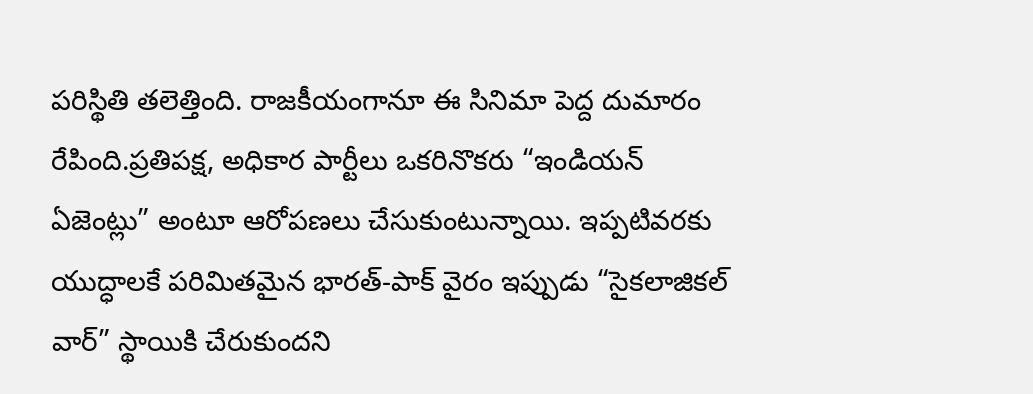పరిస్థితి తలెత్తింది. రాజకీయంగానూ ఈ సినిమా పెద్ద దుమారం రేపింది.ప్రతిపక్ష, అధికార పార్టీలు ఒకరినొకరు “ఇండియన్ ఏజెంట్లు” అంటూ ఆరోపణలు చేసుకుంటున్నాయి. ఇప్పటివరకు యుద్ధాలకే పరిమితమైన భారత్-పాక్ వైరం ఇప్పుడు “సైకలాజికల్ వార్” స్థాయికి చేరుకుందని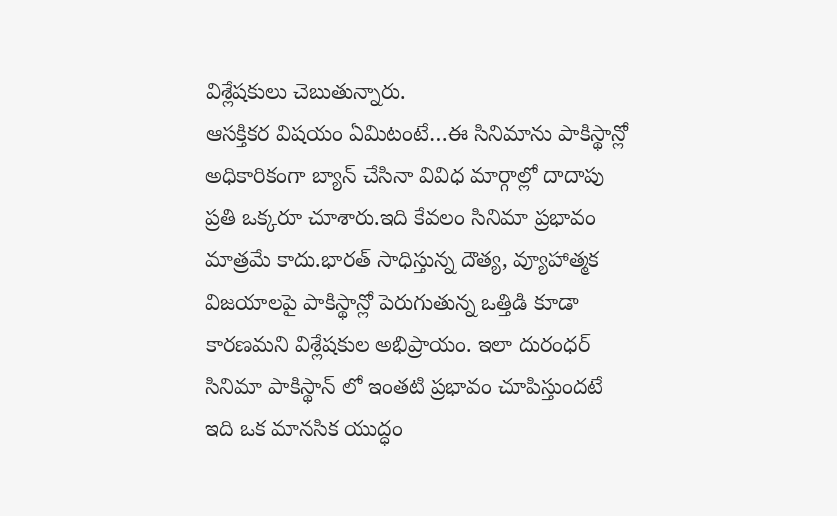విశ్లేషకులు చెబుతున్నారు.
ఆసక్తికర విషయం ఏమిటంటే…ఈ సినిమాను పాకిస్థాన్లో అధికారికంగా బ్యాన్ చేసినా వివిధ మార్గాల్లో దాదాపు ప్రతి ఒక్కరూ చూశారు.ఇది కేవలం సినిమా ప్రభావం మాత్రమే కాదు.భారత్ సాధిస్తున్న దౌత్య, వ్యూహాత్మక విజయాలపై పాకిస్థాన్లో పెరుగుతున్న ఒత్తిడి కూడా కారణమని విశ్లేషకుల అభిప్రాయం. ఇలా దురంధర్ సినిమా పాకిస్థాన్ లో ఇంతటి ప్రభావం చూపిస్తుందటే ఇది ఒక మానసిక యుద్ధం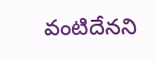వంటిదేనని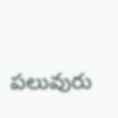పలువురు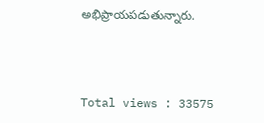అభిప్రాయపడుతున్నారు.



Total views : 33575